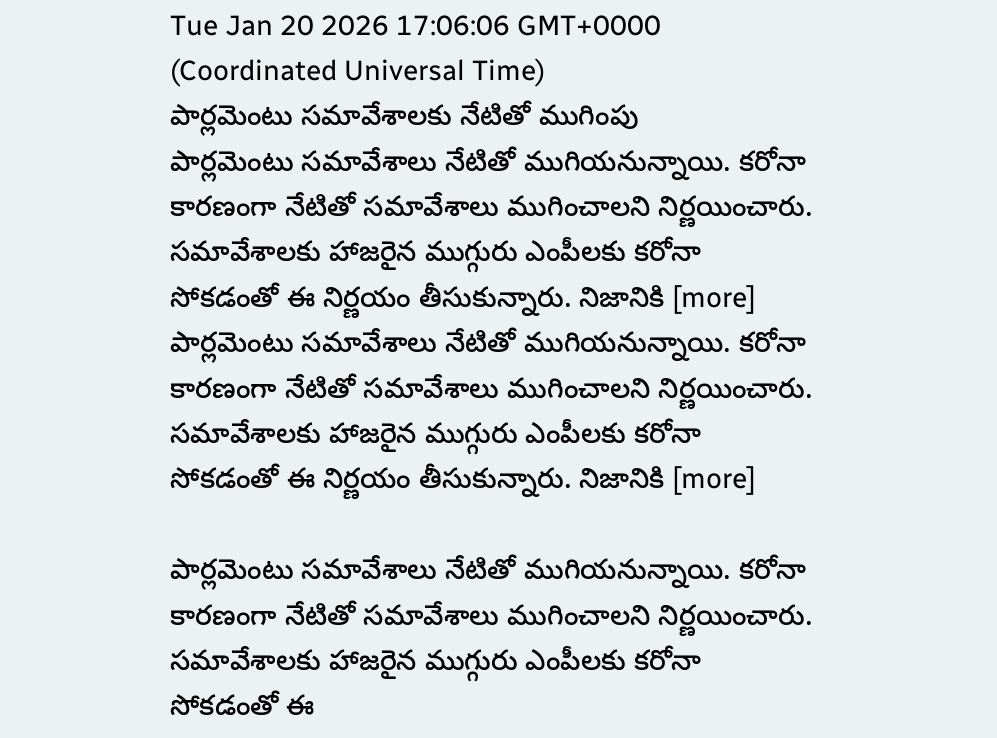Tue Jan 20 2026 17:06:06 GMT+0000 (Coordinated Universal Time)
పార్లమెంటు సమావేశాలకు నేటితో ముగింపు
పార్లమెంటు సమావేశాలు నేటితో ముగియనున్నాయి. కరోనా కారణంగా నేటితో సమావేశాలు ముగించాలని నిర్ణయించారు. సమావేశాలకు హాజరైన ముగ్గురు ఎంపీలకు కరోనా సోకడంతో ఈ నిర్ణయం తీసుకున్నారు. నిజానికి [more]
పార్లమెంటు సమావేశాలు నేటితో ముగియనున్నాయి. కరోనా కారణంగా నేటితో సమావేశాలు ముగించాలని నిర్ణయించారు. సమావేశాలకు హాజరైన ముగ్గురు ఎంపీలకు కరోనా సోకడంతో ఈ నిర్ణయం తీసుకున్నారు. నిజానికి [more]

పార్లమెంటు సమావేశాలు నేటితో ముగియనున్నాయి. కరోనా కారణంగా నేటితో సమావేశాలు ముగించాలని నిర్ణయించారు. సమావేశాలకు హాజరైన ముగ్గురు ఎంపీలకు కరోనా సోకడంతో ఈ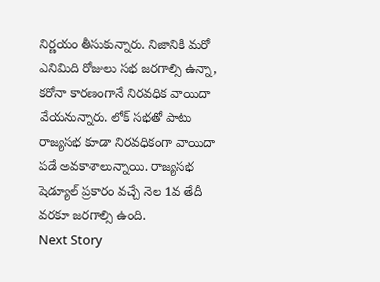నిర్ణయం తీసుకున్నారు. నిజానికి మరో ఎనిమిది రోజులు సభ జరగాల్సి ఉన్నా, కరోనా కారణంగానే నిరవధిక వాయిదా వేయనున్నారు. లోక్ సభతో పాటు రాజ్యసభ కూడా నిరవధికంగా వాయిదా పడే అవకాశాలున్నాయి. రాజ్యసభ షెడ్యూల్ ప్రకారం వచ్చే నెల 1వ తేదీ వరకూ జరగాల్సి ఉంది.
Next Story